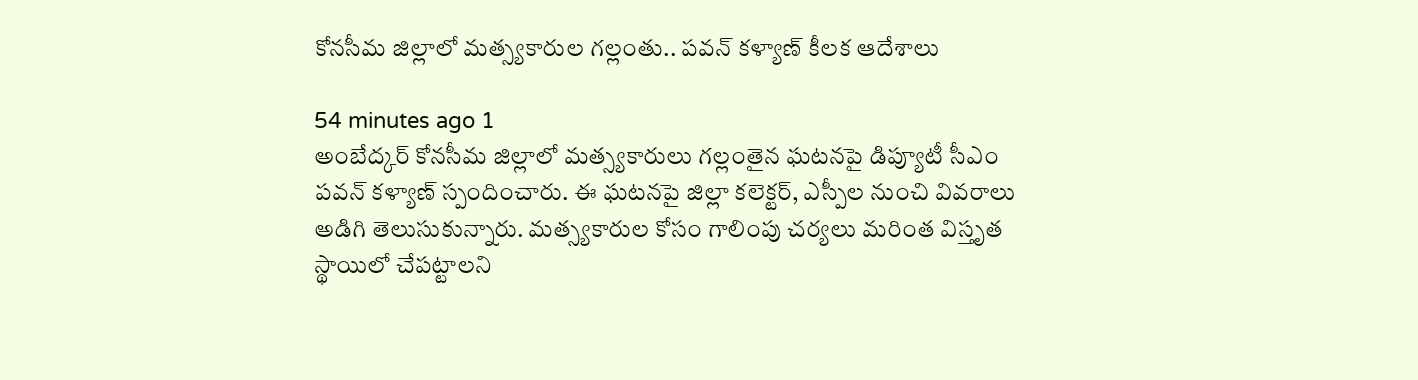కోనసీమ జిల్లాలో మత్స్యకారుల గల్లంతు.. పవన్ కళ్యాణ్ కీలక ఆదేశాలు

54 minutes ago 1
అంబేద్కర్ కోనసీమ జిల్లాలో మత్స్యకారులు గల్లంతైన ఘటనపై డిప్యూటీ సీఎం పవన్ కళ్యాణ్ స్పందించారు. ఈ ఘటనపై జిల్లా కలెక్టర్, ఎస్పీల నుంచి వివరాలు అడిగి తెలుసుకున్నారు. మత్స్యకారుల కోసం గాలింపు చర్యలు మరింత విస్తృత స్థాయిలో చేపట్టాలని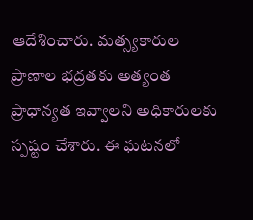ఆదేశించారు. మత్స్యకారుల ప్రాణాల భద్రతకు అత్యంత ప్రాధాన్యత ఇవ్వాలని అధికారులకు స్పష్టం చేశారు. ఈ ఘటనలో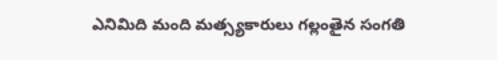ఎనిమిది మంది మత్స్యకారులు గల్లంతైన సంగతి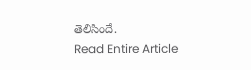తెలిసిందే.
Read Entire Article